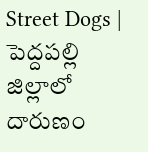Street Dogs | పెద్దపల్లి జిల్లాలో దారుణం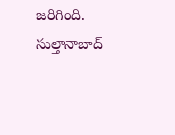జరిగింది. సుల్తానాబాద్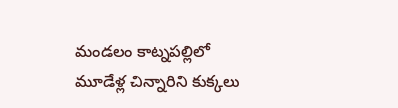మండలం కాట్నపల్లిలో మూడేళ్ల చిన్నారిని కుక్కలు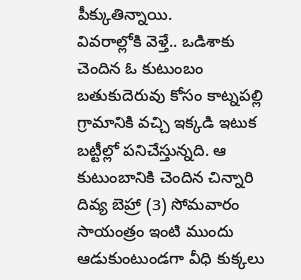పీక్కుతిన్నాయి.
వివరాల్లోకి వెళ్తే.. ఒడిశాకు చెందిన ఓ కుటుంబం బతుకుదెరువు కోసం కాట్నపల్లి గ్రామానికి వచ్చి ఇక్కడి ఇటుక బట్టీల్లో పనిచేస్తున్నది. ఆ కుటుంబానికి చెందిన చిన్నారి దివ్య బెహ్రా (3) సోమవారం సాయంత్రం ఇంటి ముందు ఆడుకుంటుండగా వీధి కుక్కలు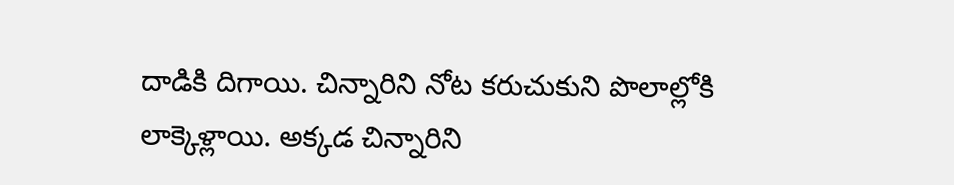దాడికి దిగాయి. చిన్నారిని నోట కరుచుకుని పొలాల్లోకి లాక్కెళ్లాయి. అక్కడ చిన్నారిని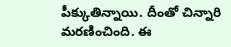పీక్కుతిన్నాయి. దీంతో చిన్నారి మరణించింది. ఈ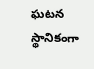ఘటన స్థానికంగా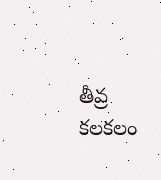తీవ్ర కలకలం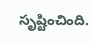సృష్టించింది.